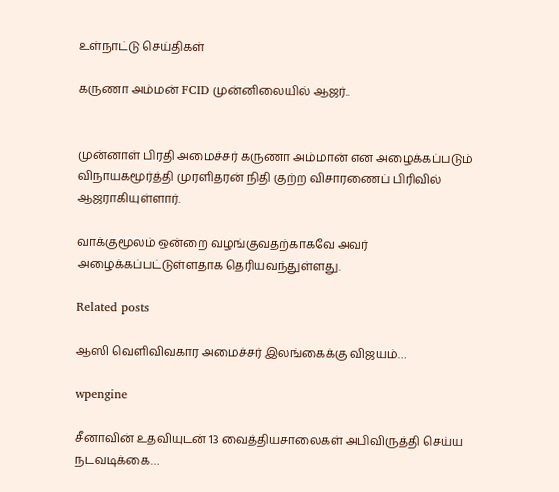உள்நாட்டு செய்திகள்

கருணா அம்மன் FCID முன்னிலையில் ஆஜர்..


முன்னாள் பிரதி அமைச்சர் கருணா அம்மான் என அழைக்கப்படும் விநாயகமூர்த்தி முரளிதரன் நிதி குற்ற விசாரணைப் பிரிவில் ஆஜராகியுள்ளார்.

வாக்குமூலம் ஒன்றை வழங்குவதற்காகவே அவர் அழைக்கப்பட்டுள்ளதாக தெரியவந்துள்ளது.

Related posts

ஆஸி வெளிவிவகார அமைச்சர் இலங்கைக்கு விஜயம்…

wpengine

சீனாவின் உதவியுடன் 13 வைத்தியசாலைகள் அபிவிருத்தி செய்ய நடவடிக்கை…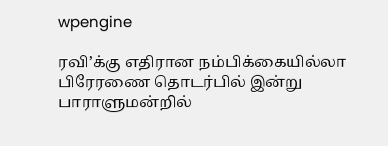wpengine

ரவி’க்கு எதிரான நம்பிக்கையில்லா பிரேரணை தொடர்பில் இன்று பாராளுமன்றில்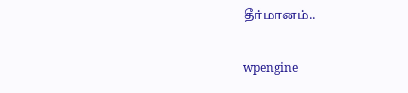தீர்மானம்..

wpengine